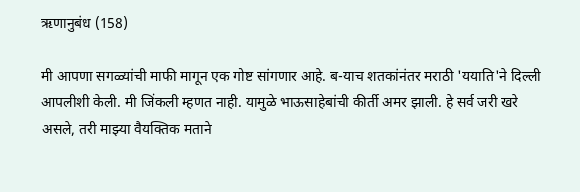ऋणानुबंध (158)

मी आपणा सगळ्यांची माफी मागून एक गोष्ट सांगणार आहे. ब-याच शतकांनंतर मराठी 'ययाति'ने दिल्ली आपलीशी केली. मी जिंकली म्हणत नाही. यामुळे भाऊसाहेबांची कीर्ती अमर झाली. हे सर्व जरी खरे असले, तरी माझ्या वैयक्तिक मताने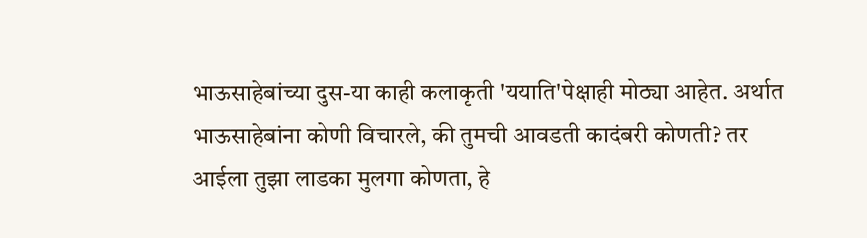भाऊसाहेबांच्या दुस-या काही कलाकृती 'ययाति'पेक्षाही मोठ्या आहेत. अर्थात भाऊसाहेबांना कोणी विचारले, की तुमची आवडती कादंबरी कोणती? तर आईला तुझा लाडका मुलगा कोणता, हे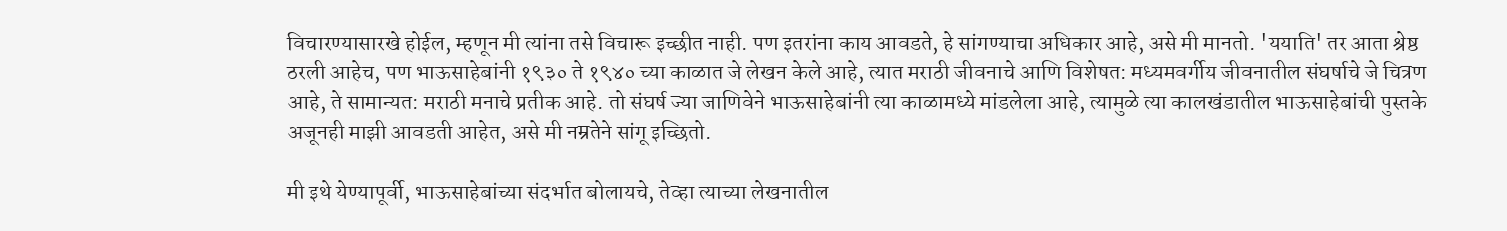विचारण्यासारखे होईल, म्हणून मी त्यांना तसे विचारू इच्छीत नाही. पण इतरांना काय आवडते, हे सांगण्याचा अधिकार आहे, असे मी मानतो. 'ययाति' तर आता श्रेष्ठ ठरली आहेच, पण भाऊसाहेबांनी १९३० ते १९४० च्या काळात जे लेखन केले आहे, त्यात मराठी जीवनाचे आणि विशेषत: मध्यमवर्गीय जीवनातील संघर्षाचे जे चित्रण आहे, ते सामान्यत: मराठी मनाचे प्रतीक आहे. तो संघर्ष ज्या जाणिवेने भाऊसाहेबांनी त्या काळामध्ये मांडलेला आहे, त्यामुळे त्या कालखंडातील भाऊसाहेबांची पुस्तके अजूनही माझी आवडती आहेत, असे मी नम्रतेने सांगू इच्छितो.

मी इथे येण्यापूर्वी, भाऊसाहेबांच्या संदर्भात बोलायचे, तेव्हा त्याच्या लेखनातील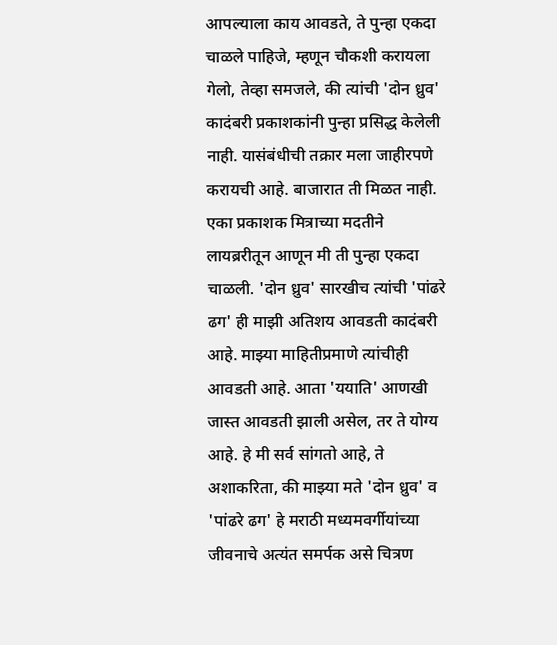आपल्याला काय आवडते, ते पुन्हा एकदा चाळले पाहिजे, म्हणून चौकशी करायला गेलो, तेव्हा समजले, की त्यांची 'दोन ध्रुव' कादंबरी प्रकाशकांनी पुन्हा प्रसिद्ध केलेली नाही. यासंबंधीची तक्रार मला जाहीरपणे करायची आहे. बाजारात ती मिळत नाही. एका प्रकाशक मित्राच्या मदतीने लायब्ररीतून आणून मी ती पुन्हा एकदा चाळली. 'दोन ध्रुव' सारखीच त्यांची 'पांढरे ढग' ही माझी अतिशय आवडती कादंबरी आहे. माझ्या माहितीप्रमाणे त्यांचीही आवडती आहे. आता 'ययाति' आणखी जास्त आवडती झाली असेल, तर ते योग्य आहे. हे मी सर्व सांगतो आहे, ते अशाकरिता, की माझ्या मते 'दोन ध्रुव' व 'पांढरे ढग' हे मराठी मध्यमवर्गीयांच्या जीवनाचे अत्यंत समर्पक असे चित्रण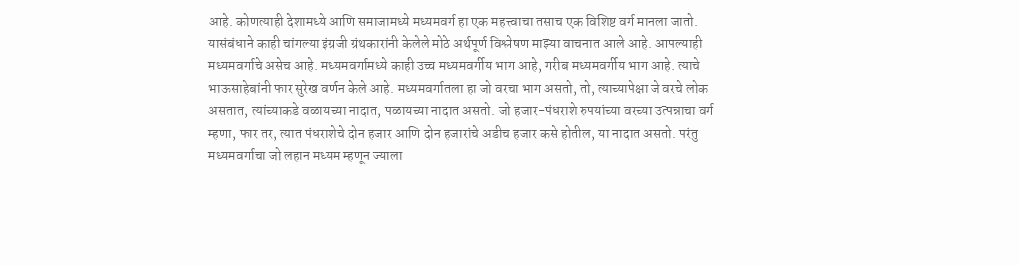आहे. कोणत्याही देशामध्ये आणि समाजामध्ये मध्यमवर्ग हा एक महत्त्वाचा तसाच एक विशिष्ट वर्ग मानला जातो. यासंबंधाने काही चांगल्या इंग्रजी ग्रंथकारांनी केलेले मोठे अर्थपूर्ण विश्लेषण माझ्या वाचनात आले आहे. आपल्याही मध्यमवर्गाचे असेच आहे. मध्यमवर्गामध्ये काही उच्च मध्यमवर्गीय भाग आहे, गरीब मध्यमवर्गीय भाग आहे. त्याचे भाऊसाहेबांनी फार सुरेख वर्णन केले आहे. मध्यमवर्गातला हा जो वरचा भाग असतो, तो, त्याच्यापेक्षा जे वरचे लोक असतात, त्यांच्याकडे वळायच्या नादात, पळायच्या नादात असतो. जो हजार-पंधराशे रुपयांच्या वरच्या उत्पन्नाचा वर्ग म्हणा, फार तर, त्यात पंधराशेचे दोन हजार आणि दोन हजारांचे अडीच हजार कसे होतील, या नादात असतो. परंतु मध्यमवर्गाचा जो लहान मध्यम म्हणून ज्याला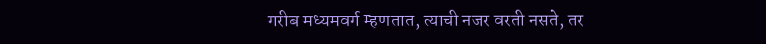गरीब मध्यमवर्ग म्हणतात, त्याची नजर वरती नसते, तर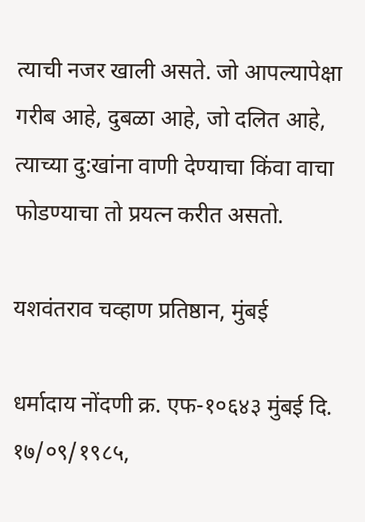त्याची नजर खाली असते. जो आपल्यापेक्षा गरीब आहे, दुबळा आहे, जो दलित आहे, त्याच्या दु:खांना वाणी देण्याचा किंवा वाचा फोडण्याचा तो प्रयत्न करीत असतो.

यशवंतराव चव्हाण प्रतिष्ठान, मुंबई

धर्मादाय नोंदणी क्र. एफ-१०६४३ मुंबई दि. १७/०९/१९८५,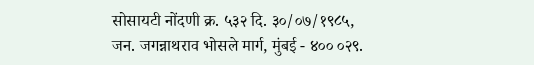सोसायटी नोंदणी क्र. ५३२ दि. ३०/०७/१९८५,
जन. जगन्नाथराव भोसले मार्ग, मुंबई - ४०० ०२९.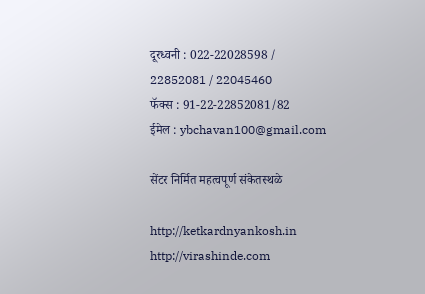दूरध्वनी : 022-22028598 / 22852081 / 22045460
फॅक्स : 91-22-22852081/82
ईमेल : ybchavan100@gmail.com

सेंटर निर्मित महत्वपूर्ण संकेतस्थळे

http://ketkardnyankosh.in
http://virashinde.com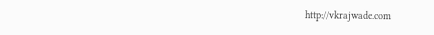http://vkrajwade.com